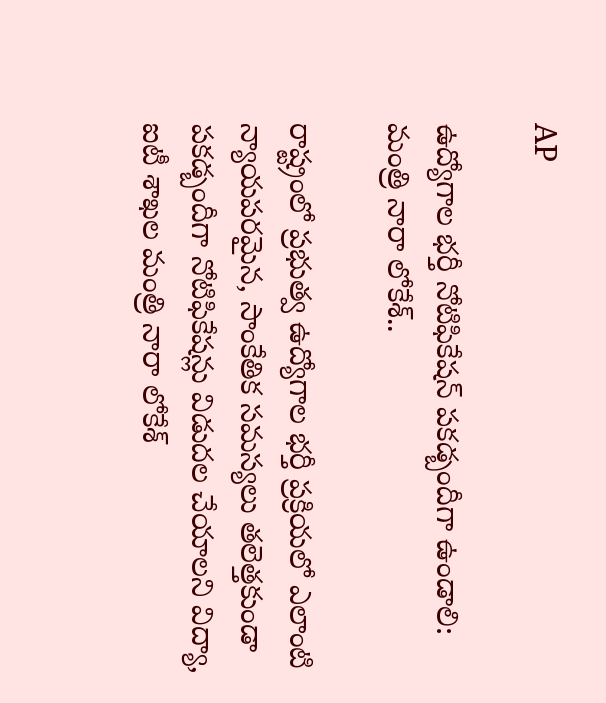AP

ఉద్యోగాల భర్తీ నోటిఫికేషన్ పకడ్బందీగా ఉండాలి: మంత్రి నారా లోకేశ్..

రాష్ట్రంలో ప్రభుత్వ ఉద్యోగాల భర్తీ ప్రక్రియలో ఎలాంటి న్యాయపరమైన, సాంకేతిక సమస్యలు తలెత్తకుండా పకడ్బందీగా నోటిఫికేషన్లు విడుదల చేయాలని విద్యా, ఐటీ శాఖల మంత్రి నారా లోకేశ్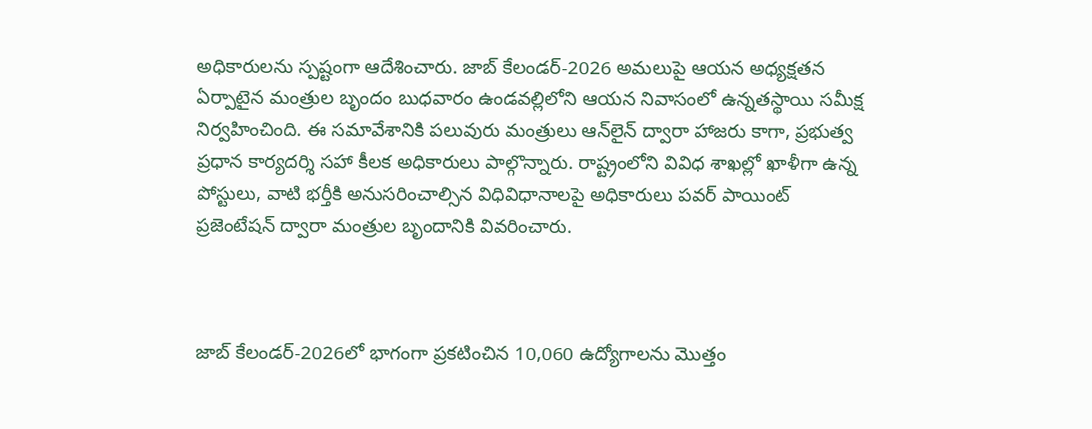అధికారులను స్పష్టంగా ఆదేశించారు. జాబ్ కేలండర్-2026 అమలుపై ఆయన అధ్యక్షతన ఏర్పాటైన మంత్రుల బృందం బుధవారం ఉండవల్లిలోని ఆయన నివాసంలో ఉన్నతస్థాయి సమీక్ష నిర్వహించింది. ఈ సమావేశానికి పలువురు మంత్రులు ఆన్‌లైన్ ద్వారా హాజరు కాగా, ప్రభుత్వ ప్రధాన కార్యదర్శి సహా కీలక అధికారులు పాల్గొన్నారు. రాష్ట్రంలోని వివిధ శాఖల్లో ఖాళీగా ఉన్న పోస్టులు, వాటి భర్తీకి అనుసరించాల్సిన విధివిధానాలపై అధికారులు పవర్ పాయింట్ ప్రజెంటేషన్ ద్వారా మంత్రుల బృందానికి వివరించారు.



జాబ్ కేలండర్-2026లో భాగంగా ప్రకటించిన 10,060 ఉద్యోగాలను మొత్తం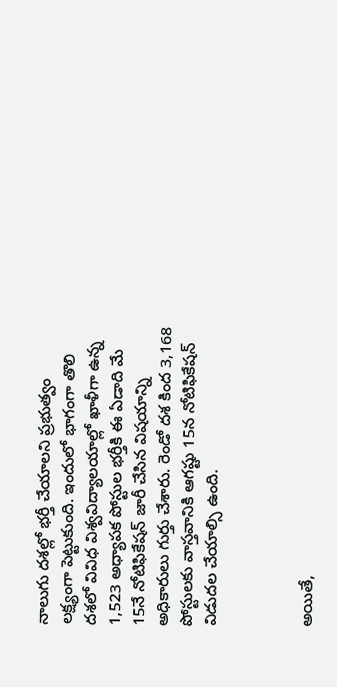నాలుగు దశల్లో భర్తీ చేయాలని ప్రభుత్వం లక్ష్యంగా పెట్టుకుంది. ఇందులో భాగంగా తొలి దశలో వివిధ విశ్వవిద్యాలయాల్లో ఖాళీగా ఉన్న 1,523 అధ్యాపక పోస్టుల భర్తీకి ఈ ఏడాది మే 15నే నోటిఫికేషన్ జారీ చేసిన విషయాన్ని అధికారులు గుర్తు చేశారు. రెండో దశ కింద 3,168 పోస్టులకు వాస్తవానికి ఆగష్టు 15న నోటిఫికేషన్ విడుదల చేయాల్సి ఉంది.



అయితే,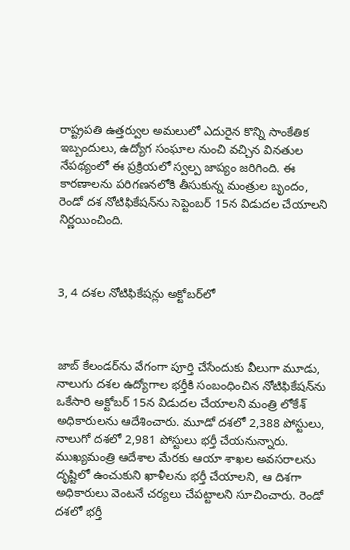రాష్ట్రపతి ఉత్తర్వుల అమలులో ఎదురైన కొన్ని సాంకేతిక ఇబ్బందులు, ఉద్యోగ సంఘాల నుంచి వచ్చిన వినతుల నేపథ్యంలో ఈ ప్రక్రియలో స్వల్ప జాప్యం జరిగింది. ఈ కారణాలను పరిగణనలోకి తీసుకున్న మంత్రుల బృందం, రెండో దశ నోటిఫికేషన్‌ను సెప్టెంబర్ 15న విడుదల చేయాలని నిర్ణయించింది.



3, 4 దశల నోటిఫికేషన్లు అక్టోబర్‌లో



జాబ్ కేలండర్‌ను వేగంగా పూర్తి చేసేందుకు వీలుగా మూడు, నాలుగు దశల ఉద్యోగాల భర్తీకి సంబంధించిన నోటిఫికేషన్‌ను ఒకేసారి అక్టోబర్ 15న విడుదల చేయాలని మంత్రి లోకేశ్ అధికారులను ఆదేశించారు. మూడో దశలో 2,388 పోస్టులు, నాలుగో దశలో 2,981 పోస్టులు భర్తీ చేయనున్నారు. ముఖ్యమంత్రి ఆదేశాల మేరకు ఆయా శాఖల అవసరాలను దృష్టిలో ఉంచుకుని ఖాళీలను భర్తీ చేయాలని, ఆ దిశగా అధికారులు వెంటనే చర్యలు చేపట్టాలని సూచించారు. రెండో దశలో భర్తీ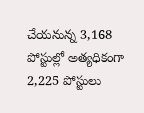చేయనున్న 3,168 పోస్టుల్లో అత్యధికంగా 2,225 పోస్టులు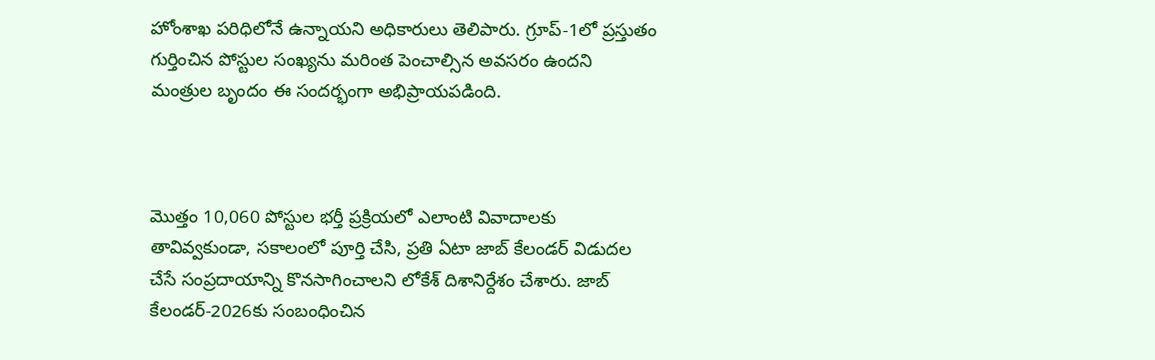హోంశాఖ పరిధిలోనే ఉన్నాయని అధికారులు తెలిపారు. గ్రూప్-1లో ప్రస్తుతం గుర్తించిన పోస్టుల సంఖ్యను మరింత పెంచాల్సిన అవసరం ఉందని మంత్రుల బృందం ఈ సందర్భంగా అభిప్రాయపడింది.



మొత్తం 10,060 పోస్టుల భర్తీ ప్రక్రియలో ఎలాంటి వివాదాలకు తావివ్వకుండా, సకాలంలో పూర్తి చేసి, ప్రతి ఏటా జాబ్ కేలండర్ విడుదల చేసే సంప్రదాయాన్ని కొనసాగించాలని లోకేశ్ దిశానిర్దేశం చేశారు. జాబ్ కేలండర్-2026కు సంబంధించిన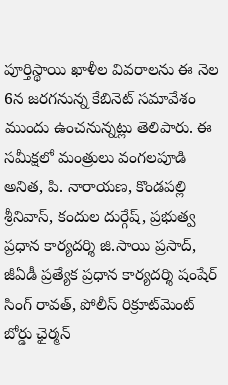పూర్తిస్థాయి ఖాళీల వివరాలను ఈ నెల 6న జరగనున్న కేబినెట్ సమావేశం ముందు ఉంచనున్నట్లు తెలిపారు. ఈ సమీక్షలో మంత్రులు వంగలపూడి అనిత, పి. నారాయణ, కొండపల్లి శ్రీనివాస్, కందుల దుర్గేష్, ప్రభుత్వ ప్రధాన కార్యదర్శి జి.సాయి ప్రసాద్, జీఏడీ ప్రత్యేక ప్రధాన కార్యదర్శి షంషేర్‌ సింగ్‌ రావత్‌, పోలీస్ రిక్రూట్‌మెంట్ బోర్డు ఛైర్మన్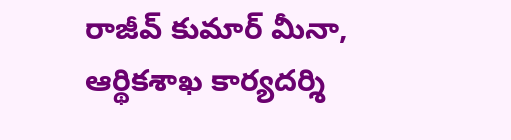రాజీవ్ కుమార్ మీనా, ఆర్థికశాఖ కార్యదర్శి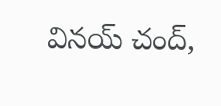వినయ్ చంద్,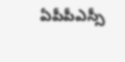ఏపీపీఎస్సీ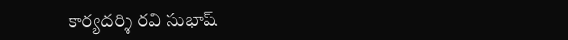కార్యదర్శి రవి సుభాష్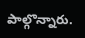పాల్గొన్నారు.